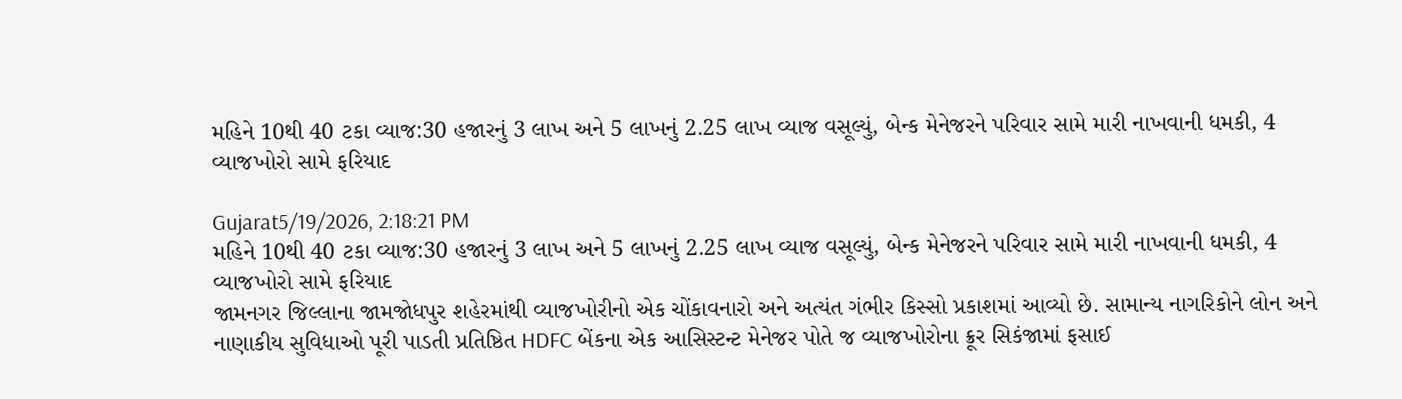મહિને 10થી 40 ટકા વ્યાજ:30 હજારનું 3 લાખ અને 5 લાખનું 2.25 લાખ વ્યાજ વસૂલ્યું, બેન્ક મેનેજરને પરિવાર સામે મારી નાખવાની ધમકી, 4 વ્યાજખોરો સામે ફરિયાદ

Gujarat5/19/2026, 2:18:21 PM
મહિને 10થી 40 ટકા વ્યાજ:30 હજારનું 3 લાખ અને 5 લાખનું 2.25 લાખ વ્યાજ વસૂલ્યું, બેન્ક મેનેજરને પરિવાર સામે મારી નાખવાની ધમકી, 4 વ્યાજખોરો સામે ફરિયાદ
જામનગર જિલ્લાના જામજોધપુર શહેરમાંથી વ્યાજખોરીનો એક ચોંકાવનારો અને અત્યંત ગંભીર કિસ્સો પ્રકાશમાં આવ્યો છે. સામાન્ય નાગરિકોને લોન અને નાણાકીય સુવિધાઓ પૂરી પાડતી પ્રતિષ્ઠિત HDFC બેંકના એક આસિસ્ટન્ટ મેનેજર પોતે જ વ્યાજખોરોના ક્રૂર સિકંજામાં ફસાઈ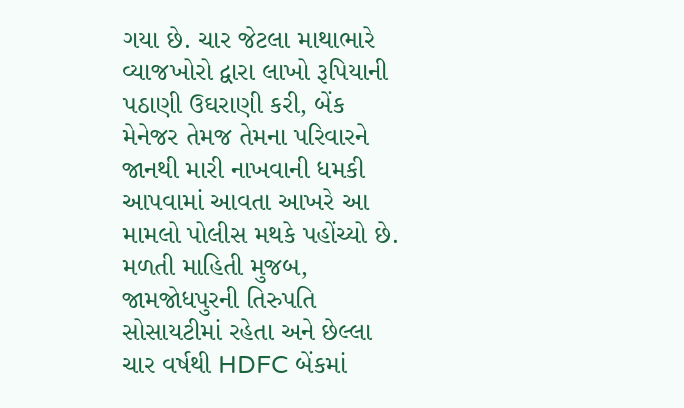ગયા છે. ચાર જેટલા માથાભારે વ્યાજખોરો દ્વારા લાખો રૂપિયાની પઠાણી ઉઘરાણી કરી, બેંક મેનેજર તેમજ તેમના પરિવારને જાનથી મારી નાખવાની ધમકી આપવામાં આવતા આખરે આ મામલો પોલીસ મથકે પહોંચ્યો છે. મળતી માહિતી મુજબ, જામજોધપુરની તિરુપતિ સોસાયટીમાં રહેતા અને છેલ્લા ચાર વર્ષથી HDFC બેંકમાં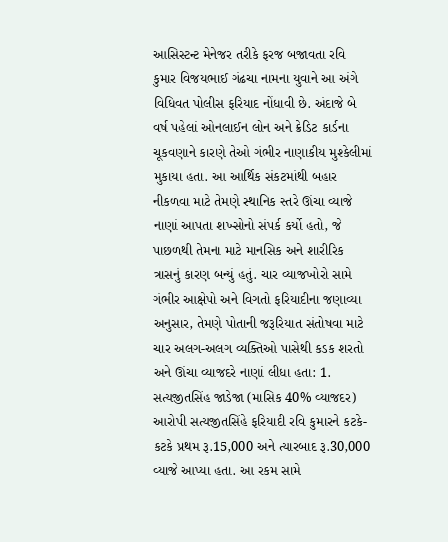આસિસ્ટન્ટ મેનેજર તરીકે ફરજ બજાવતા રવિ કુમાર વિજયભાઈ ગંઢચા નામના યુવાને આ અંગે વિધિવત પોલીસ ફરિયાદ નોંધાવી છે. અંદાજે બે વર્ષ પહેલાં ઓનલાઈન લોન અને ક્રેડિટ કાર્ડના ચૂકવણાને કારણે તેઓ ગંભીર નાણાકીય મુશ્કેલીમાં મુકાયા હતા. આ આર્થિક સંકટમાંથી બહાર નીકળવા માટે તેમણે સ્થાનિક સ્તરે ઊંચા વ્યાજે નાણાં આપતા શખ્સોનો સંપર્ક કર્યો હતો, જે પાછળથી તેમના માટે માનસિક અને શારીરિક ત્રાસનું કારણ બન્યું હતું. ચાર વ્યાજખોરો સામે ગંભીર આક્ષેપો અને વિગતો ફરિયાદીના જણાવ્યા અનુસાર, તેમણે પોતાની જરૂરિયાત સંતોષવા માટે ચાર અલગ-અલગ વ્યક્તિઓ પાસેથી કડક શરતો અને ઊંચા વ્યાજદરે નાણાં લીધા હતા: 1. સત્યજીતસિંહ જાડેજા (માસિક 40% વ્યાજદર) આરોપી સત્યજીતસિંહે ફરિયાદી રવિ કુમારને કટકે-કટકે પ્રથમ રૂ.15,000 અને ત્યારબાદ રૂ.30,000 વ્યાજે આપ્યા હતા. આ રકમ સામે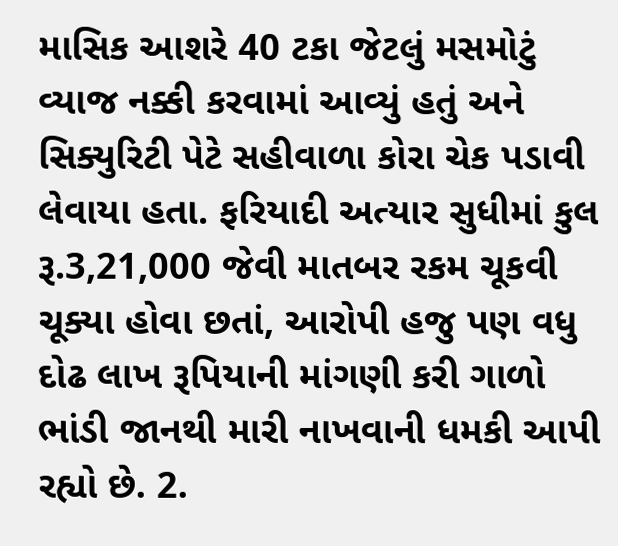માસિક આશરે 40 ટકા જેટલું મસમોટું વ્યાજ નક્કી કરવામાં આવ્યું હતું અને સિક્યુરિટી પેટે સહીવાળા કોરા ચેક પડાવી લેવાયા હતા. ફરિયાદી અત્યાર સુધીમાં કુલ રૂ.3,21,000 જેવી માતબર રકમ ચૂકવી ચૂક્યા હોવા છતાં, આરોપી હજુ પણ વધુ દોઢ લાખ રૂપિયાની માંગણી કરી ગાળો ભાંડી જાનથી મારી નાખવાની ધમકી આપી રહ્યો છે. 2.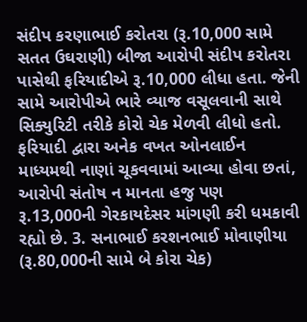સંદીપ કરણાભાઈ કરોતરા (રૂ.10,000 સામે સતત ઉઘરાણી) બીજા આરોપી સંદીપ કરોતરા પાસેથી ફરિયાદીએ રૂ.10,000 લીધા હતા. જેની સામે આરોપીએ ભારે વ્યાજ વસૂલવાની સાથે સિક્યુરિટી તરીકે કોરો ચેક મેળવી લીધો હતો. ફરિયાદી દ્વારા અનેક વખત ઓનલાઈન માધ્યમથી નાણાં ચૂકવવામાં આવ્યા હોવા છતાં, આરોપી સંતોષ ન માનતા હજુ પણ રૂ.13,000ની ગેરકાયદેસર માંગણી કરી ધમકાવી રહ્યો છે. 3. સનાભાઈ કરશનભાઈ મોવાણીયા (રૂ.80,000ની સામે બે કોરા ચેક)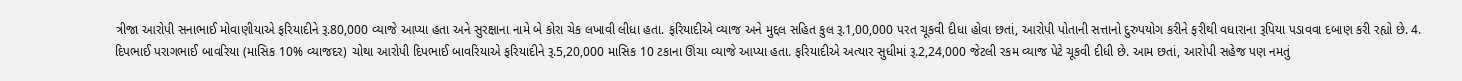ત્રીજા આરોપી સનાભાઈ મોવાણીયાએ ફરિયાદીને રૂ.80,000 વ્યાજે આપ્યા હતા અને સુરક્ષાના નામે બે કોરા ચેક લખાવી લીધા હતા. ફરિયાદીએ વ્યાજ અને મુદ્દલ સહિત કુલ રૂ.1,00,000 પરત ચૂકવી દીધા હોવા છતાં, આરોપી પોતાની સત્તાનો દુરુપયોગ કરીને ફરીથી વધારાના રૂપિયા પડાવવા દબાણ કરી રહ્યો છે. 4. દિપભાઈ પરાગભાઈ બાવરિયા (માસિક 10% વ્યાજદર) ચોથા આરોપી દિપભાઈ બાવરિયાએ ફરિયાદીને રૂ.5,20,000 માસિક 10 ટકાના ઊંચા વ્યાજે આપ્યા હતા. ફરિયાદીએ અત્યાર સુધીમાં રૂ.2,24,000 જેટલી રકમ વ્યાજ પેટે ચૂકવી દીધી છે. આમ છતાં, આરોપી સહેજ પણ નમતું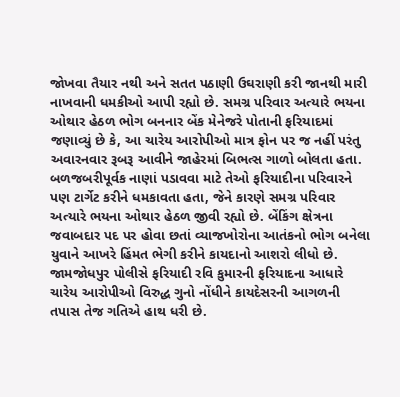જોખવા તૈયાર નથી અને સતત પઠાણી ઉઘરાણી કરી જાનથી મારી નાખવાની ધમકીઓ આપી રહ્યો છે. સમગ્ર પરિવાર અત્યારે ભયના ઓથાર હેઠળ ભોગ બનનાર બેંક મેનેજરે પોતાની ફરિયાદમાં જણાવ્યું છે કે, આ ચારેય આરોપીઓ માત્ર ફોન પર જ નહીં પરંતુ અવારનવાર રૂબરૂ આવીને જાહેરમાં બિભત્સ ગાળો બોલતા હતા. બળજબરીપૂર્વક નાણાં પડાવવા માટે તેઓ ફરિયાદીના પરિવારને પણ ટાર્ગેટ કરીને ધમકાવતા હતા, જેને કારણે સમગ્ર પરિવાર અત્યારે ભયના ઓથાર હેઠળ જીવી રહ્યો છે. બેંકિંગ ક્ષેત્રના જવાબદાર પદ પર હોવા છતાં વ્યાજખોરોના આતંકનો ભોગ બનેલા યુવાને આખરે હિંમત ભેગી કરીને કાયદાનો આશરો લીધો છે. જામજોધપુર પોલીસે ફરિયાદી રવિ કુમારની ફરિયાદના આધારે ચારેય આરોપીઓ વિરુદ્ધ ગુનો નોંધીને કાયદેસરની આગળની તપાસ તેજ ગતિએ હાથ ધરી છે.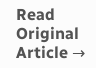Read Original Article →